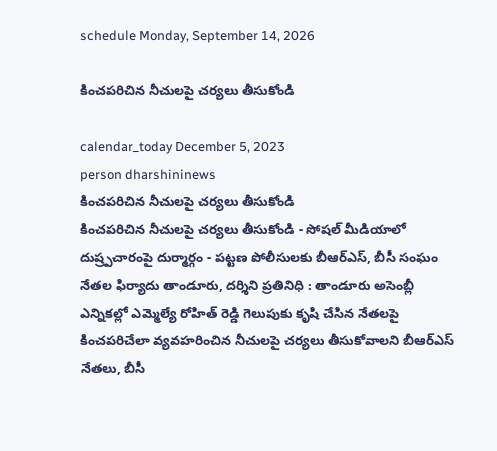schedule Monday, September 14, 2026

కించపరిచిన నీచులపై చర్యలు తీసుకోండి

calendar_today December 5, 2023
person dharshininews
కించపరిచిన నీచులపై చర్యలు తీసుకోండి
కించపరిచిన నీచులపై చర్యలు తీసుకోండి - సోషల్‌ మీడియాలో దుష్ర్పచారంపై దుర్మార్గం - పట్టణ పోలీసులకు బీఆర్ఎస్, బీసీ సంఘం నేతల ఫిర్యాదు తాండూరు, దర్శిని ప్రతినిధి : తాండూరు అసెంబ్లీ ఎన్నికల్లో ఎమ్మెల్యే రోహిత్ రెడ్డి గెలుపుకు కృషి చేసిన నేతలపై కించపరిచేలా వ్యవహరించిన నీచులపై చర్యలు తీసుకోవాలని బీఆర్ఎస్ నేతలు, బీసీ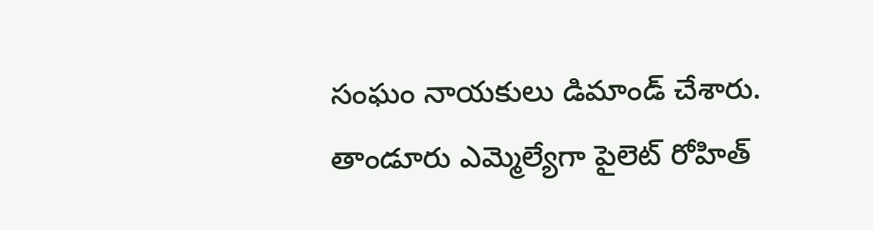సంఘం నాయకులు డిమాండ్ చేశారు. తాండూరు ఎమ్మెల్యేగా పైలెట్ రోహిత్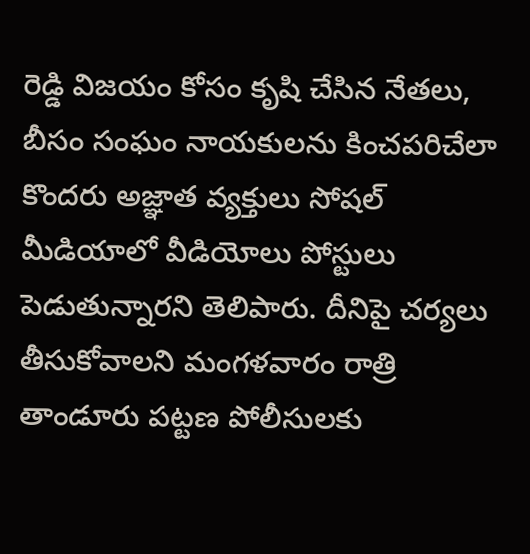రెడ్డి విజయం కోసం కృషి చేసిన నేతలు, బీసం సంఘం నాయకులను కించపరిచేలా కొందరు అజ్ఞాత వ్యక్తులు సోషల్ మీడియాలో వీడియోలు పోస్టులు పెడుతున్నారని తెలిపారు. దీనిపై చర్యలు తీసుకోవాలని మంగళవారం రాత్రి తాండూరు పట్టణ పోలీసులకు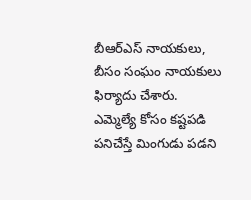బీఆర్ఎస్ నాయకులు, బీసం సంఘం నాయకులు ఫిర్యాదు చేశారు. ఎమ్మెల్యే కోసం కష్టపడి పనిచేస్తే మింగుడు పడని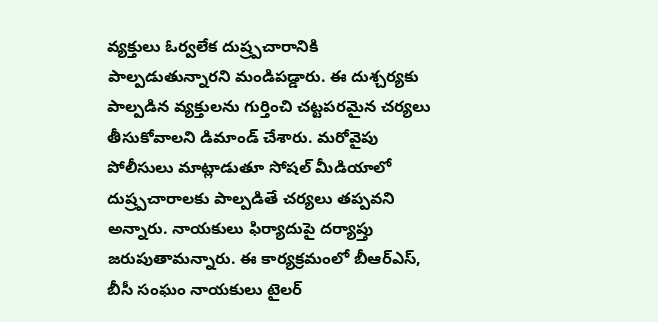వ్యక్తులు ఓర్వలేక దుష్ర్పచారానికి పాల్పడుతున్నారని మండిపడ్డారు. ఈ దుశ్చర్యకు పాల్పడిన వ్యక్తులను గుర్తించి చట్టపరమైన చర్యలు తీసుకోవాలని డిమాండ్ చేశారు. మరోవైపు పోలీసులు మాట్లాడుతూ సోషల్ మీడియాలో దుష్ర్పచారాలకు పాల్పడితే చర్యలు తప్పవని అన్నారు. నాయకులు ఫిర్యాదుపై దర్యాప్తు జరుపుతామన్నారు. ఈ కార్యక్రమంలో బీఆర్ఎస్, బీసీ సంఘం నాయకులు టైలర్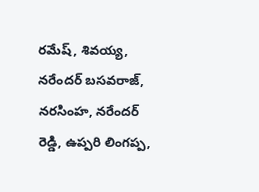రమేష్, శివయ్య, నరేందర్ బసవరాజ్, నరసింహ, నరేందర్ రెడ్డి, ఉప్పరి లింగప్ప,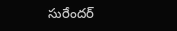సురేందర్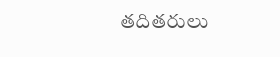తదితరులు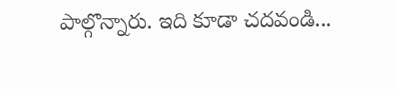పాల్గొన్నారు. ఇది కూడా చదవండి...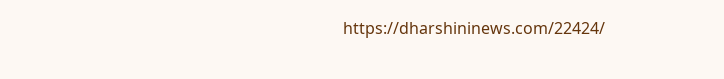https://dharshininews.com/22424/